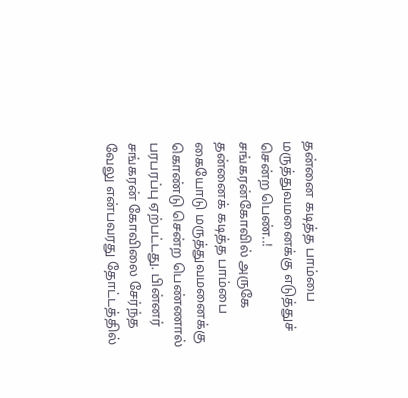தன்னை கடித்த பாம்பை மருத்துவமனைக்கு எடுத்துச் சென்ற பெண்..!
சங்கரன்கோவில் அருகே தன்னைக் கடித்த பாம்பை கையோடு மருத்துவமனைக்கு கொண்டு சென்ற பெண்ணால் பரபரப்பு ஏற்பட்டது. பின்னர் சங்கரன் கோவிலை சேர்ந்த வேலு என்பவரது தோட்டத்தில்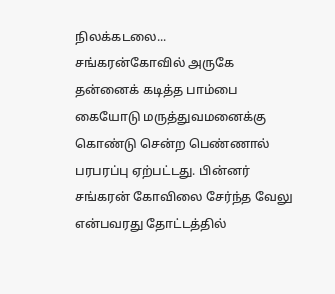நிலக்கடலை...
சங்கரன்கோவில் அருகே தன்னைக் கடித்த பாம்பை கையோடு மருத்துவமனைக்கு கொண்டு சென்ற பெண்ணால் பரபரப்பு ஏற்பட்டது. பின்னர் சங்கரன் கோவிலை சேர்ந்த வேலு என்பவரது தோட்டத்தில்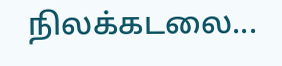நிலக்கடலை...